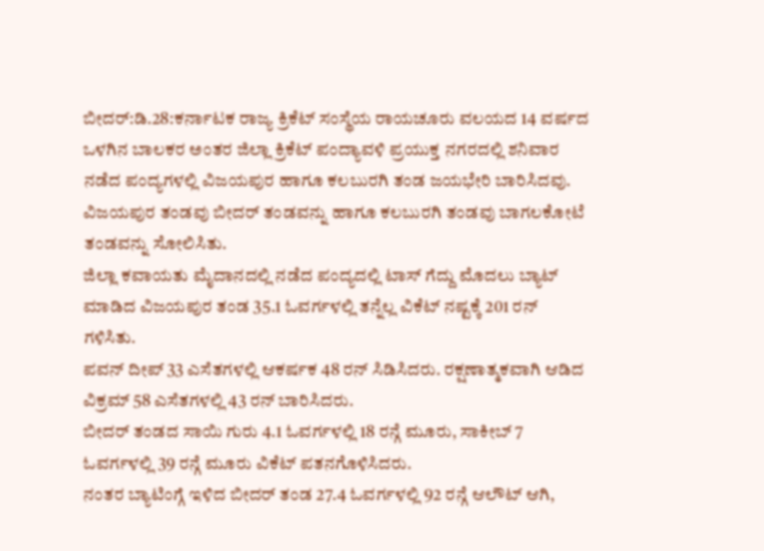ಬೀದರ್:ಡಿ.28:ಕರ್ನಾಟಕ ರಾಜ್ಯ ಕ್ರಿಕೆಟ್ ಸಂಸ್ಥೆಯ ರಾಯಚೂರು ವಲಯದ 14 ವರ್ಷದ ಒಳಗಿನ ಬಾಲಕರ ಅಂತರ ಜಿಲ್ಲಾ ಕ್ರಿಕೆಟ್ ಪಂದ್ಯಾವಳಿ ಪ್ರಯುಕ್ತ ನಗರದಲ್ಲಿ ಶನಿವಾರ ನಡೆದ ಪಂದ್ಯಗಳಲ್ಲಿ ವಿಜಯಪುರ ಹಾಗೂ ಕಲಬುರಗಿ ತಂಡ ಜಯಭೇರಿ ಬಾರಿಸಿದವು.
ವಿಜಯಪುರ ತಂಡವು ಬೀದರ್ ತಂಡವನ್ನು ಹಾಗೂ ಕಲಬುರಗಿ ತಂಡವು ಬಾಗಲಕೋಟೆ ತಂಡವನ್ನು ಸೋಲಿಸಿತು.
ಜಿಲ್ಲಾ ಕವಾಯತು ಮೈದಾನದಲ್ಲಿ ನಡೆದ ಪಂದ್ಯದಲ್ಲಿ ಟಾಸ್ ಗೆದ್ದು ಮೊದಲು ಬ್ಯಾಟ್ ಮಾಡಿದ ವಿಜಯಪುರ ತಂಡ 35.1 ಓವರ್ಗಳಲ್ಲಿ ತನ್ನೆಲ್ಲ ವಿಕೆಟ್ ನಷ್ಟಕ್ಕೆ 201 ರನ್ ಗಳಿಸಿತು.
ಪವನ್ ದೀಪ್ 33 ಎಸೆತಗಳಲ್ಲಿ ಆಕರ್ಷಕ 48 ರನ್ ಸಿಡಿಸಿದರು. ರಕ್ಷಣಾತ್ಮಕವಾಗಿ ಆಡಿದ ವಿಕ್ರಮ್ 58 ಎಸೆತಗಳಲ್ಲಿ 43 ರನ್ ಬಾರಿಸಿದರು.
ಬೀದರ್ ತಂಡದ ಸಾಯಿ ಗುರು 4.1 ಓವರ್ಗಳಲ್ಲಿ 18 ರನ್ಗೆ ಮೂರು, ಸಾಕೀಬ್ 7 ಓವರ್ಗಳಲ್ಲಿ 39 ರನ್ಗೆ ಮೂರು ವಿಕೆಟ್ ಪತನಗೊಳಿಸಿದರು.
ನಂತರ ಬ್ಯಾಟಿಂಗ್ಗೆ ಇಳಿದ ಬೀದರ್ ತಂಡ 27.4 ಓವರ್ಗಳಲ್ಲಿ 92 ರನ್ಗೆ ಆಲೌಟ್ ಆಗಿ,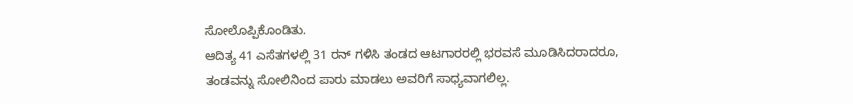ಸೋಲೊಪ್ಪಿಕೊಂಡಿತು.
ಆದಿತ್ಯ 41 ಎಸೆತಗಳಲ್ಲಿ 31 ರನ್ ಗಳಿಸಿ ತಂಡದ ಆಟಗಾರರಲ್ಲಿ ಭರವಸೆ ಮೂಡಿಸಿದರಾದರೂ, ತಂಡವನ್ನು ಸೋಲಿನಿಂದ ಪಾರು ಮಾಡಲು ಅವರಿಗೆ ಸಾಧ್ಯವಾಗಲಿಲ್ಲ.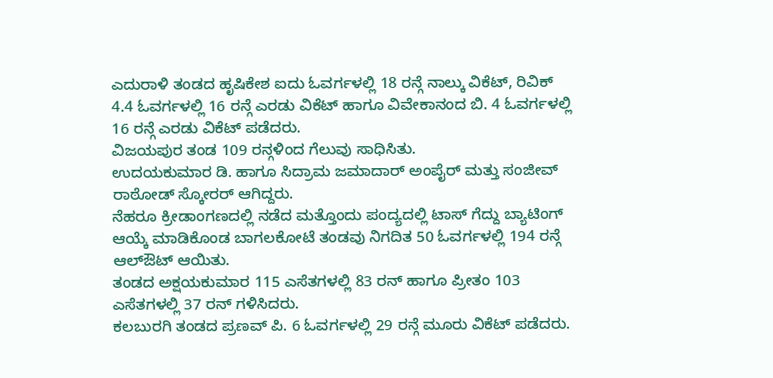ಎದುರಾಳಿ ತಂಡದ ಹೃಷಿಕೇಶ ಐದು ಓವರ್ಗಳಲ್ಲಿ 18 ರನ್ಗೆ ನಾಲ್ಕು ವಿಕೆಟ್, ರಿವಿಕ್ 4.4 ಓವರ್ಗಳಲ್ಲಿ 16 ರನ್ಗೆ ಎರಡು ವಿಕೆಟ್ ಹಾಗೂ ವಿವೇಕಾನಂದ ಬಿ. 4 ಓವರ್ಗಳಲ್ಲಿ 16 ರನ್ಗೆ ಎರಡು ವಿಕೆಟ್ ಪಡೆದರು.
ವಿಜಯಪುರ ತಂಡ 109 ರನ್ಗಳಿಂದ ಗೆಲುವು ಸಾಧಿಸಿತು.
ಉದಯಕುಮಾರ ಡಿ. ಹಾಗೂ ಸಿದ್ರಾಮ ಜಮಾದಾರ್ ಅಂಪೈರ್ ಮತ್ತು ಸಂಜೀವ್ ರಾಠೋಡ್ ಸ್ಕೋರರ್ ಆಗಿದ್ದರು.
ನೆಹರೂ ಕ್ರೀಡಾಂಗಣದಲ್ಲಿ ನಡೆದ ಮತ್ತೊಂದು ಪಂದ್ಯದಲ್ಲಿ ಟಾಸ್ ಗೆದ್ದು ಬ್ಯಾಟಿಂಗ್ ಆಯ್ಕೆ ಮಾಡಿಕೊಂಡ ಬಾಗಲಕೋಟೆ ತಂಡವು ನಿಗದಿತ 50 ಓವರ್ಗಳಲ್ಲಿ 194 ರನ್ಗೆ ಆಲ್ಔಟ್ ಆಯಿತು.
ತಂಡದ ಅಕ್ಷಯಕುಮಾರ 115 ಎಸೆತಗಳಲ್ಲಿ 83 ರನ್ ಹಾಗೂ ಪ್ರೀತಂ 103 ಎಸೆತಗಳಲ್ಲಿ 37 ರನ್ ಗಳಿಸಿದರು.
ಕಲಬುರಗಿ ತಂಡದ ಪ್ರಣವ್ ಪಿ. 6 ಓವರ್ಗಳಲ್ಲಿ 29 ರನ್ಗೆ ಮೂರು ವಿಕೆಟ್ ಪಡೆದರು.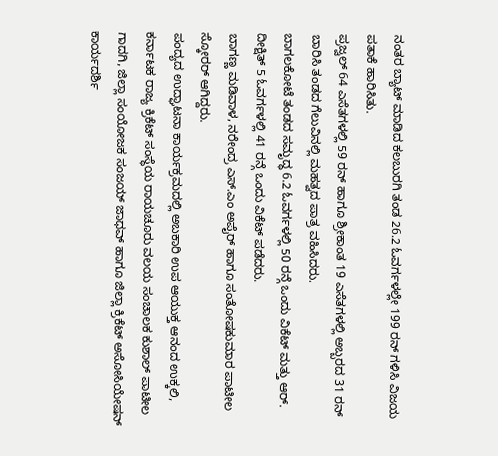ನಂತರ ಬ್ಯಾಟ್ ಮಾಡಿದ ಕಲಬುರಗಿ ತಂಡ 26.2 ಓವರ್ಗಳಲ್ಲೇ 199 ರನ್ ಗಳಿಸಿ ವಿಜಯ ಪತಾಕೆ ಹಾರಿಸಿತು.
ಪ್ರಜ್ವಲ್ 64 ಎಸೆತಗಳಲ್ಲಿ 59 ರನ್ ಹಾಗೂ ಶ್ರೀಕಾಂತ 19 ಎಸೆತಗಳಲ್ಲಿ ಅಬ್ಬರದ 31 ರನ್ ಬಾರಿಸಿ ತಂಡದ ಗೆಲುವಿನಲ್ಲಿ ಮಹತ್ವದ ಪಾತ್ರ ವಹಿಸಿದರು.
ಬಾಗಲಕೋಟೆ ತಂಡದ ಸಮೃದ್ಧ 6.2 ಓವರ್ಗಳಲ್ಲಿ 50 ರನ್ಗೆ ಒಂದು ವಿಕೆಟ್ ಮತ್ತು ಆರ್. ದೀಕ್ಷಿತ್ 5 ಓವರ್ಗಳಲ್ಲಿ 41 ರನ್ಗೆ ಒಂದು ವಿಕೆಟ್ ಪಡೆದರು.
ಬಾಗಣ್ಣ ಮಡಿವಾಳ, ನರೇಂದ್ರ ಎಸ್.ಎಂ ಅಪೈರ್ ಹಾಗೂ ಸಂತೋಷಕುಮಾರ ಪಾಟೀಲ ಸ್ಕೋರರ್ ಆಗಿದ್ದರು.
ಪಂದ್ಯದ ಉದ್ಘಾಟನಾ ಕಾರ್ಯಕ್ರಮದಲ್ಲಿ ಅಬಕಾರಿ ಉಪ ಆಯುಕ್ತ ಆನಂದ ಉಕ್ಕಲಿ, ಕರ್ನಾಟಕ ರಾಜ್ಯ ಕ್ರಿಕೆಟ್ ಸಂಸ್ಥೆಯ ರಾಯಚೂರು ವಲಯ ಸಂಚಾಲಕ ಕುಶಾಲ್ ಪಾಟೀಲ ಗಾದಗಿ, ಜಿಲ್ಲಾ ಸಂಯೋಜಕ ಸಂಜಯ್ ಜಾಧವ್ ಹಾಗೂ ಜಿಲ್ಲಾ ಕ್ರಿಕೆಟ್ ಅಸೋಸಿಯೇಷನ್ ಕಾರ್ಯದರ್ಶಿ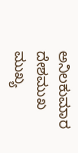ಅನಿಲಕುಮಾರ ದೇಶಮುಖ ಮುಖ್ಯ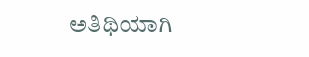ಅತಿಥಿಯಾಗಿ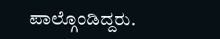ಪಾಲ್ಗೊಂಡಿದ್ದರು.